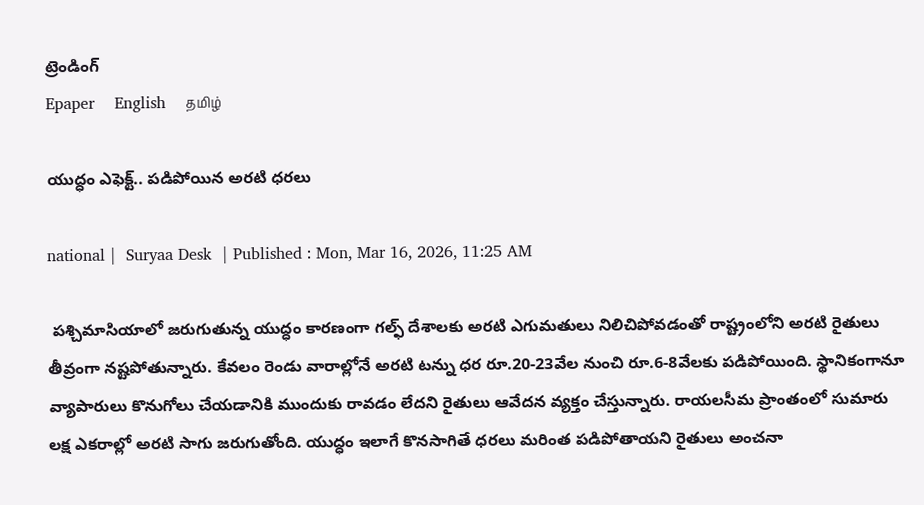ట్రెండింగ్
Epaper    English    தமிழ்

యుద్ధం ఎఫెక్ట్.. పడిపోయిన అరటి ధరలు

national |  Suryaa Desk  | Published : Mon, Mar 16, 2026, 11:25 AM

 పశ్చిమాసియాలో జరుగుతున్న యుద్ధం కారణంగా గల్ఫ్ దేశాలకు అరటి ఎగుమతులు నిలిచిపోవడంతో రాష్ట్రంలోని అరటి రైతులు తీవ్రంగా నష్టపోతున్నారు. కేవలం రెండు వారాల్లోనే అరటి టన్ను ధర రూ.20-23వేల నుంచి రూ.6-8వేలకు పడిపోయింది. స్థానికంగానూ వ్యాపారులు కొనుగోలు చేయడానికి ముందుకు రావడం లేదని రైతులు ఆవేదన వ్యక్తం చేస్తున్నారు. రాయలసీమ ప్రాంతంలో సుమారు లక్ష ఎకరాల్లో అరటి సాగు జరుగుతోంది. యుద్ధం ఇలాగే కొనసాగితే ధరలు మరింత పడిపోతాయని రైతులు అంచనా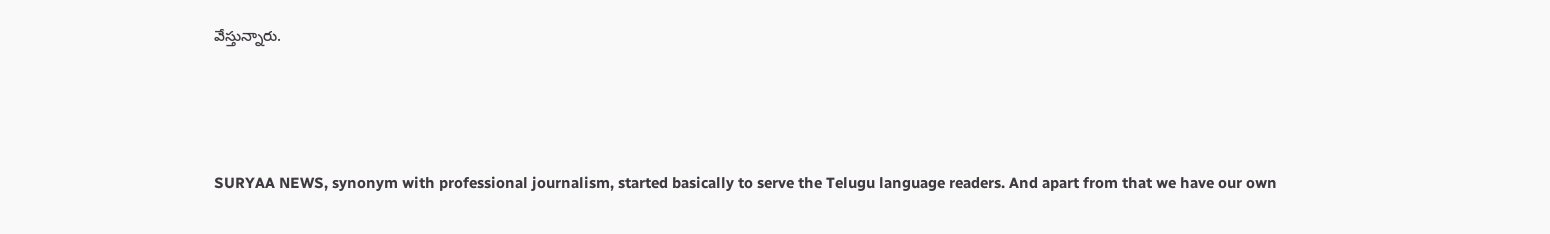వేస్తున్నారు.






SURYAA NEWS, synonym with professional journalism, started basically to serve the Telugu language readers. And apart from that we have our own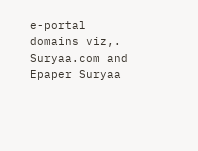e-portal domains viz,. Suryaa.com and Epaper Suryaa